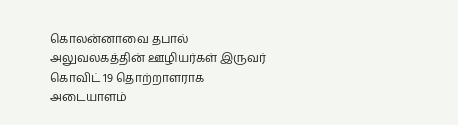கொலன்னாவை தபால் அலுவலகத்தின் ஊழியர்கள் இருவர் கொவிட் 19 தொற்றாளராக அடையாளம்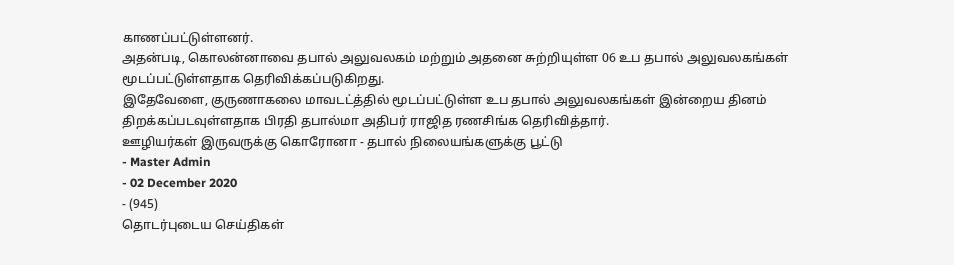காணப்பட்டுள்ளனர்.
அதன்படி, கொலன்னாவை தபால் அலுவலகம் மற்றும் அதனை சுற்றியுள்ள 06 உப தபால் அலுவலகங்கள் மூடப்பட்டுள்ளதாக தெரிவிக்கப்படுகிறது.
இதேவேளை, குருணாகலை மாவடட்த்தில் மூடப்பட்டுள்ள உப தபால் அலுவலகங்கள் இன்றைய தினம் திறக்கப்படவுள்ளதாக பிரதி தபால்மா அதிபர் ராஜித ரணசிங்க தெரிவித்தார்.
ஊழியர்கள் இருவருக்கு கொரோனா - தபால் நிலையங்களுக்கு பூட்டு
- Master Admin
- 02 December 2020
- (945)
தொடர்புடைய செய்திகள்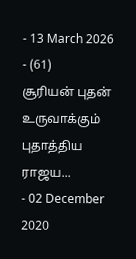- 13 March 2026
- (61)
சூரியன் புதன் உருவாக்கும் புதாத்திய ராஜய...
- 02 December 2020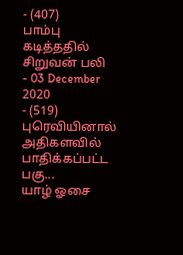- (407)
பாம்பு கடித்ததில் சிறுவன் பலி
- 03 December 2020
- (519)
புரெவியினால் அதிகளவில் பாதிக்கப்பட்ட பகு...
யாழ் ஓசை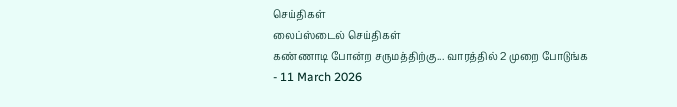செய்திகள்
லைப்ஸ்டைல் செய்திகள்
கண்ணாடி போன்ற சருமத்திற்கு... வாரத்தில் 2 முறை போடுங்க
- 11 March 2026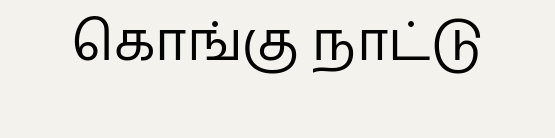கொங்கு நாட்டு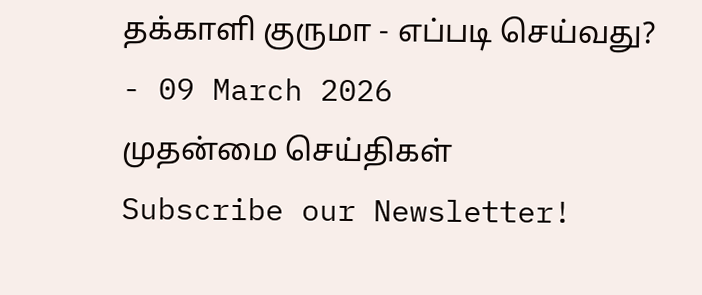தக்காளி குருமா - எப்படி செய்வது?
- 09 March 2026
முதன்மை செய்திகள்
Subscribe our Newsletter!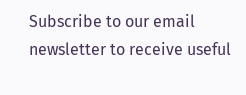Subscribe to our email newsletter to receive useful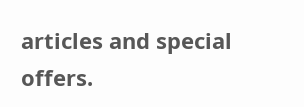articles and special offers.